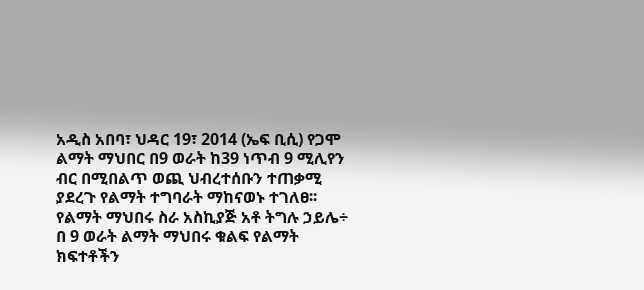አዲስ አበባ፣ ህዳር 19፣ 2014 (ኤፍ ቢሲ) የጋሞ ልማት ማህበር በ9 ወራት ከ39 ነጥብ 9 ሚሊየን ብር በሚበልጥ ወጪ ህብረተሰቡን ተጠቃሚ ያደረጉ የልማት ተግባራት ማከናወኑ ተገለፀ፡፡
የልማት ማህበሩ ስራ አስኪያጅ አቶ ትግሉ ኃይሌ÷ በ 9 ወራት ልማት ማህበሩ ቁልፍ የልማት ክፍተቶችን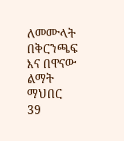ለመሙላት በቅርንጫፍ እና በዋናው ልማት ማህበር 39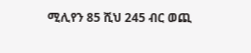ሚሊየን 85 ሺህ 245 ብር ወጪ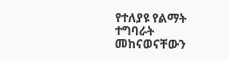የተለያዩ የልማት ተግባራት መከናወናቸውን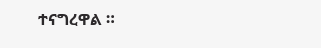ተናግረዋል ።